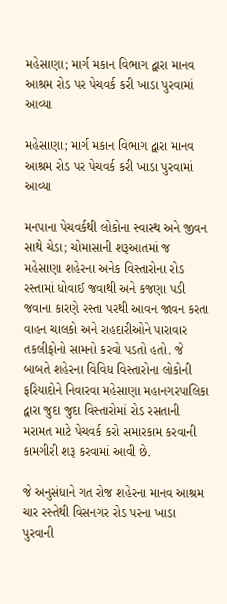મહેસાણા; માર્ગ મકાન વિભાગ દ્વારા માનવ આશ્રમ રોડ પર પેચવર્ક કરી ખાડા પુરવામાં આવ્યા

મહેસાણા; માર્ગ મકાન વિભાગ દ્વારા માનવ આશ્રમ રોડ પર પેચવર્ક કરી ખાડા પુરવામાં આવ્યા

મનપાના પેચવર્કથી લોકોના સ્વાસ્થ અને જીવન સાથે ચેડા; ચોમાસાની શરૂઆતમાં જ મહેસાણા શહેરના અનેક વિસ્તારોના રોડ રસ્તામાં ધોવાઈ જવાથી અને કજણા પડી જવાના કારણે રસ્તા પરથી આવન જાવન કરતા વાહન ચાલકો અને રાહદારીઓને પારાવાર તકલીફોનો સામનો કરવો પડતો હતો. જે બાબતે શહેરના વિવિધ વિસ્તારોના લોકોની ફરિયાદોને નિવારવા મહેસાણા મહાનગરપાલિકા દ્વારા જુદા જુદા વિસ્તારોમાં રોડ રસતાની મરામત માટે પેચવર્ક કરો સમારકામ કરવાની કામગીરી શરૂ કરવામાં આવી છે.

જે અનુસંધાને ગત રોજ શહેરના માનવ આશ્રમ ચાર રસ્તેથી વિસનગર રોડ પરના ખાડા પુરવાની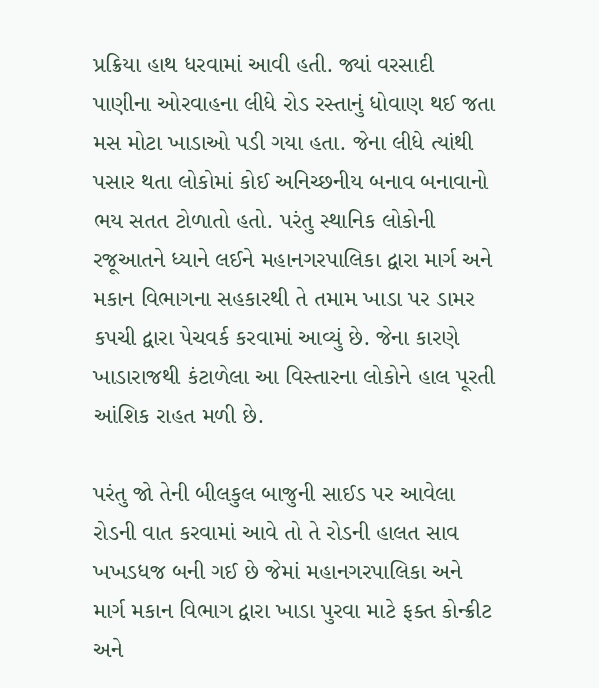પ્રક્રિયા હાથ ધરવામાં આવી હતી. જ્યાં વરસાદી પાણીના ઓરવાહના લીધે રોડ રસ્તાનું ધોવાણ થઈ જતા મસ મોટા ખાડાઓ પડી ગયા હતા. જેના લીધે ત્યાંથી પસાર થતા લોકોમાં કોઈ અનિચ્છનીય બનાવ બનાવાનો ભય સતત ટોળાતો હતો. પરંતુ સ્થાનિક લોકોની રજૂઆતને ધ્યાને લઈને મહાનગરપાલિકા દ્વારા માર્ગ અને મકાન વિભાગના સહકારથી તે તમામ ખાડા પર ડામર કપચી દ્વારા પેચવર્ક કરવામાં આવ્યું છે. જેના કારણે ખાડારાજથી કંટાળેલા આ વિસ્તારના લોકોને હાલ પૂરતી આંશિક રાહત મળી છે.

પરંતુ જો તેની બીલકુલ બાજુની સાઈડ પર આવેલા રોડની વાત કરવામાં આવે તો તે રોડની હાલત સાવ ખખડધજ બની ગઈ છે જેમાં મહાનગરપાલિકા અને માર્ગ મકાન વિભાગ દ્વારા ખાડા પુરવા માટે ફક્ત કોન્ક્રીટ અને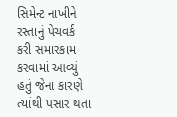સિમેન્ટ નાખીને રસ્તાનું પેચવર્ક કરી સમારકામ કરવામાં આવ્યું હતું જેના કારણે ત્યાંથી પસાર થતા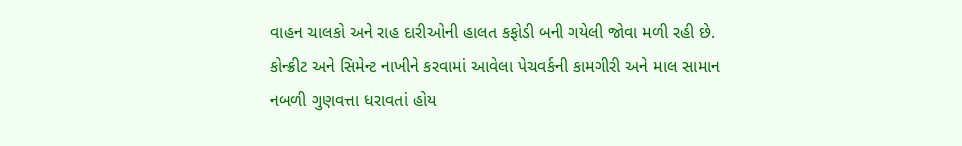વાહન ચાલકો અને રાહ દારીઓની હાલત કફોડી બની ગયેલી જોવા મળી રહી છે. કોન્ક્રીટ અને સિમેન્ટ નાખીને કરવામાં આવેલા પેચવર્કની કામગીરી અને માલ સામાન નબળી ગુણવત્તા ધરાવતાં હોય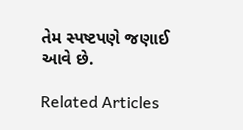તેમ સ્પષ્ટપણે જણાઈ આવે છે.

Related Articles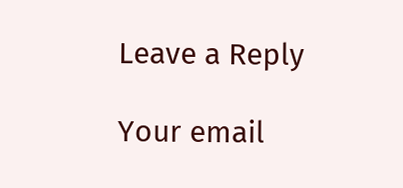Leave a Reply

Your email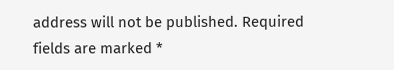address will not be published. Required fields are marked *